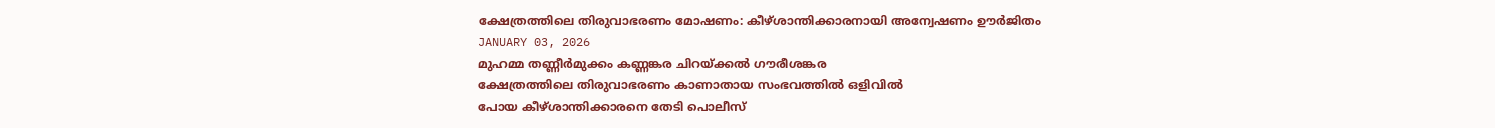ക്ഷേത്രത്തിലെ തിരുവാഭരണം മോഷണം: കീഴ്ശാന്തിക്കാരനായി അന്വേഷണം ഊർജിതം
JANUARY 03, 2026
മുഹമ്മ തണ്ണീർമുക്കം കണ്ണങ്കര ചിറയ്ക്കൽ ഗൗരീശങ്കര
ക്ഷേത്രത്തിലെ തിരുവാഭരണം കാണാതായ സംഭവത്തിൽ ഒളിവിൽ
പോയ കീഴ്ശാന്തിക്കാരനെ തേടി പൊലീസ്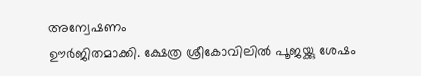അന്വേഷണം
ഊർജിതമാക്കി. ക്ഷേത്ര ശ്രീകോവിലിൽ പൂജയ്ക്കു ശേഷം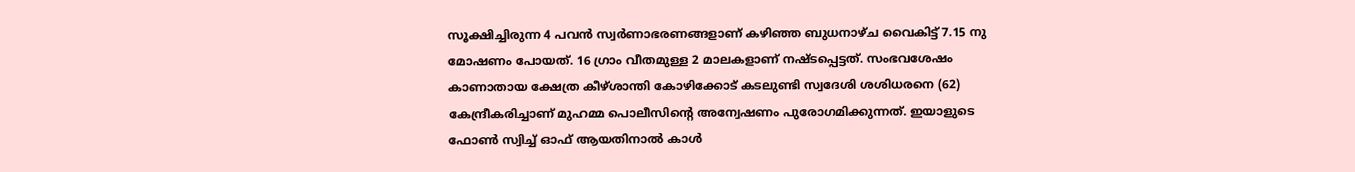സൂക്ഷിച്ചിരുന്ന 4 പവൻ സ്വർണാഭരണങ്ങളാണ് കഴിഞ്ഞ ബുധനാഴ്ച വൈകിട്ട് 7.15 നു മോഷണം പോയത്. 16 ഗ്രാം വീതമുള്ള 2 മാലകളാണ് നഷ്ടപ്പെട്ടത്. സംഭവശേഷം കാണാതായ ക്ഷേത്ര കീഴ്ശാന്തി കോഴിക്കോട് കടലുണ്ടി സ്വദേശി ശശിധരനെ (62) കേന്ദ്രീകരിച്ചാണ് മുഹമ്മ പൊലീസിന്റെ അന്വേഷണം പുരോഗമിക്കുന്നത്. ഇയാളുടെ ഫോൺ സ്വിച്ച് ഓഫ് ആയതിനാൽ കാൾ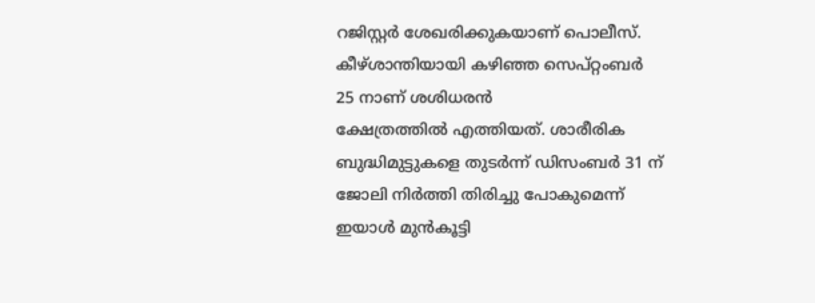റജിസ്റ്റർ ശേഖരിക്കുകയാണ് പൊലീസ്.
കീഴ്ശാന്തിയായി കഴിഞ്ഞ സെപ്റ്റംബർ 25 നാണ് ശശിധരൻ
ക്ഷേത്രത്തിൽ എത്തിയത്. ശാരീരിക ബുദ്ധിമുട്ടുകളെ തുടർന്ന് ഡിസംബർ 31 ന് ജോലി നിർത്തി തിരിച്ചു പോകുമെന്ന് ഇയാൾ മുൻകൂട്ടി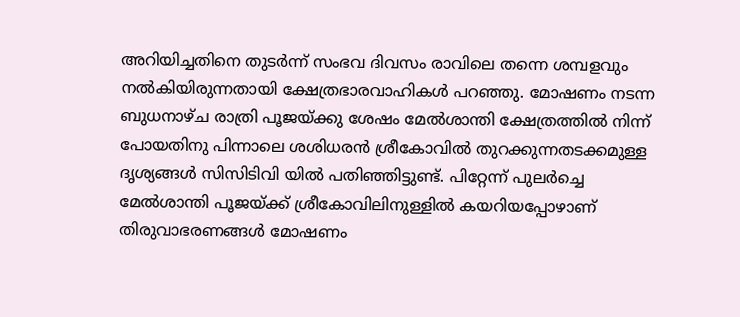അറിയിച്ചതിനെ തുടർന്ന് സംഭവ ദിവസം രാവിലെ തന്നെ ശമ്പളവും നൽകിയിരുന്നതായി ക്ഷേത്രഭാരവാഹികൾ പറഞ്ഞു. മോഷണം നടന്ന ബുധനാഴ്ച രാത്രി പൂജയ്ക്കു ശേഷം മേൽശാന്തി ക്ഷേത്രത്തിൽ നിന്ന് പോയതിനു പിന്നാലെ ശശിധരൻ ശ്രീകോവിൽ തുറക്കുന്നതടക്കമുള്ള ദൃശ്യങ്ങൾ സിസിടിവി യിൽ പതിഞ്ഞിട്ടുണ്ട്. പിറ്റേന്ന് പുലർച്ചെ മേൽശാന്തി പൂജയ്ക്ക് ശ്രീകോവിലിനുള്ളിൽ കയറിയപ്പോഴാണ് തിരുവാഭരണങ്ങൾ മോഷണം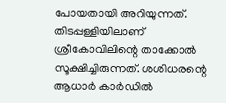പോയതായി അറിയുന്നത്. തിടപ്പള്ളിയിലാണ് ശ്രീകോവിലിന്റെ താക്കോൽ സൂക്ഷിച്ചിരുന്നത്. ശശിധരന്റെ ആധാർ കാർഡിൽ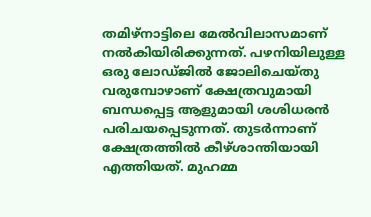തമിഴ്നാട്ടിലെ മേൽവിലാസമാണ് നൽകിയിരിക്കുന്നത്. പഴനിയിലുള്ള ഒരു ലോഡ്ജിൽ ജോലിചെയ്തു വരുമ്പോഴാണ് ക്ഷേത്രവുമായി ബന്ധപ്പെട്ട ആളുമായി ശശിധരൻ പരിചയപ്പെടുന്നത്. തുടർന്നാണ് ക്ഷേത്രത്തിൽ കീഴ്ശാന്തിയായി എത്തിയത്. മുഹമ്മ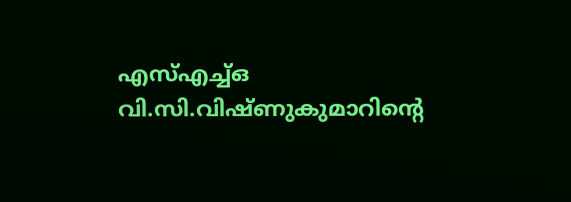എസ്എച്ച്ഒ വി.സി.വിഷ്ണുകുമാറിന്റെ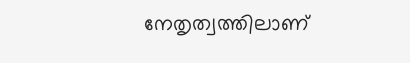നേതൃത്വത്തിലാണ്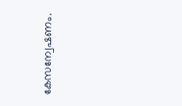കേസന്വേഷണം.